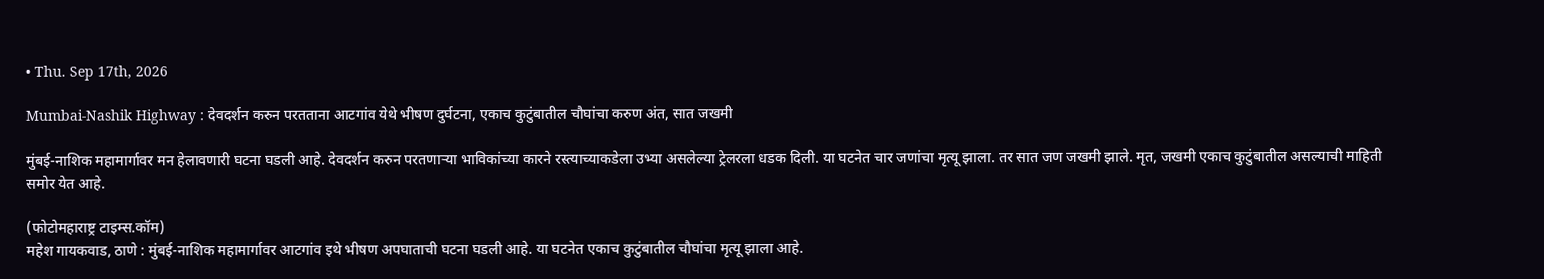• Thu. Sep 17th, 2026

Mumbai-Nashik Highway : देवदर्शन करुन परतताना आटगांव येथे भीषण दुर्घटना, एकाच कुटुंबातील चौघांचा करुण अंत, सात जखमी

मुंबई-नाशिक महामार्गावर मन हेलावणारी घटना घडली आहे. देवदर्शन करुन परतणाऱ्या भाविकांच्या कारने रस्त्याच्याकडेला उभ्या असलेल्या ट्रेलरला धडक दिली. या घटनेत चार जणांचा मृत्यू झाला. तर सात जण जखमी झाले. मृत, जखमी एकाच कुटुंबातील असल्याची माहिती समोर येत आहे.

(फोटोमहाराष्ट्र टाइम्स.कॉम)
महेश गायकवाड, ठाणे : मुंबई-नाशिक महामार्गावर आटगांव इथे भीषण अपघाताची घटना घडली आहे. या घटनेत एकाच कुटुंबातील चौघांचा मृत्यू झाला आहे.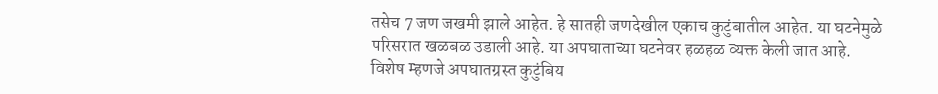तसेच 7 जण जखमी झाले आहेत. हे सातही जणदेखील एकाच कुटुंबातील आहेत. या घटनेमुळे परिसरात खळबळ उडाली आहे. या अपघाताच्या घटनेवर हळहळ व्यक्त केली जात आहे. विशेष म्हणजे अपघातग्रस्त कुटुंबिय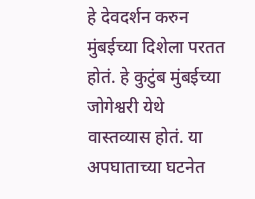हे देवदर्शन करुन मुंबईच्या दिशेला परतत होतं. हे कुटुंब मुंबईच्या जोगेश्वरी येथे वास्तव्यास होतं. या अपघाताच्या घटनेत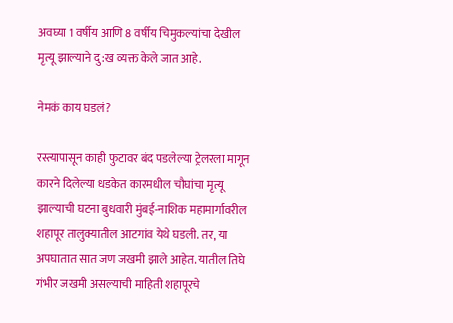अवघ्या 1 वर्षीय आणि 8 वर्षीय चिमुकल्यांचा देखील मृत्यू झाल्याने दु:ख व्यक्त केले जात आहे.

नेमकं काय घडलं?

रस्त्यापासून काही फुटावर बंद पडलेल्या ट्रेलरला मागून कारने दिलेल्या धडकेत कारमधील चौघांचा मृत्यू झाल्याची घटना बुधवारी मुंबई-नाशिक महामार्गावरील शहापूर तालुक्यातील आटगांव येथे घडली. तर, या अपघातात सात जण जखमी झाले आहेत. यातील तिघे गंभीर जखमी असल्याची माहिती शहापूरचे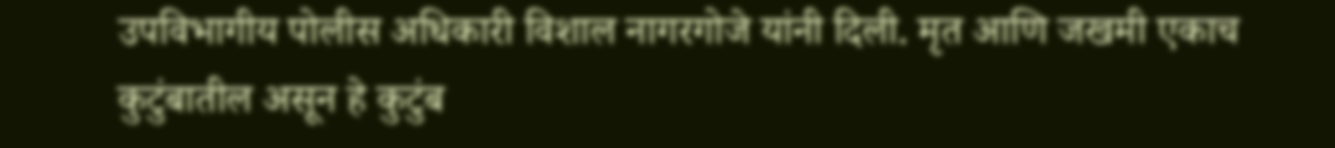उपविभागीय पोलीस अधिकारी विशाल नागरगोजे यांनी दिली. मृत आणि जखमी एकाच कुटुंबातील असून हे कुटुंब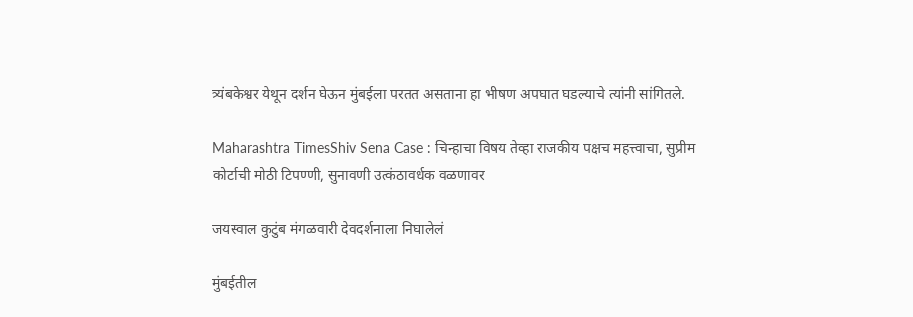त्र्यंबकेश्वर येथून दर्शन घेऊन मुंबईला परतत असताना हा भीषण अपघात घडल्याचे त्यांनी सांगितले.

Maharashtra TimesShiv Sena Case : चिन्हाचा विषय तेव्हा राजकीय पक्षच महत्त्वाचा, सुप्रीम कोर्टाची मोठी टिपण्णी, सुनावणी उत्कंठावर्धक वळणावर

जयस्वाल कुटुंब मंगळवारी देवदर्शनाला निघालेलं

मुंबईतील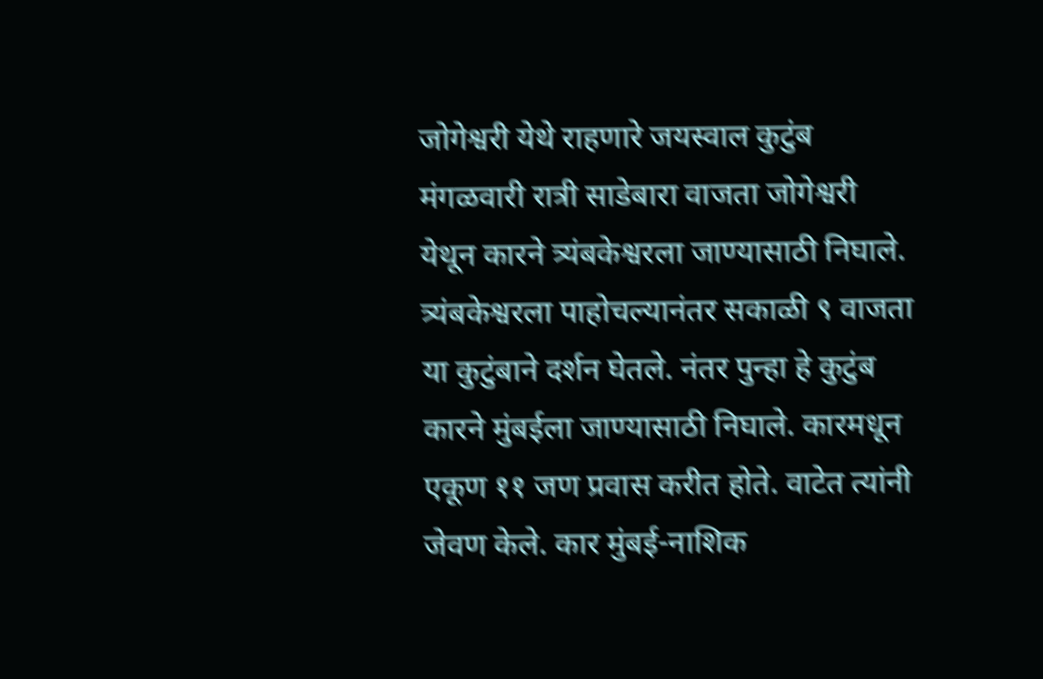जोगेश्वरी येथे राहणारे जयस्वाल कुटुंब मंगळवारी रात्री साडेबारा वाजता जोगेश्वरी येथून कारने त्र्यंबकेश्वरला जाण्यासाठी निघाले. त्र्यंबकेश्वरला पाहोचल्यानंतर सकाळी ९ वाजता या कुटुंबाने दर्शन घेतले. नंतर पुन्हा हे कुटुंब कारने मुंबईला जाण्यासाठी निघाले. कारमधून एकूण ११ जण प्रवास करीत होते. वाटेत त्यांनी जेवण केले. कार मुंबई-नाशिक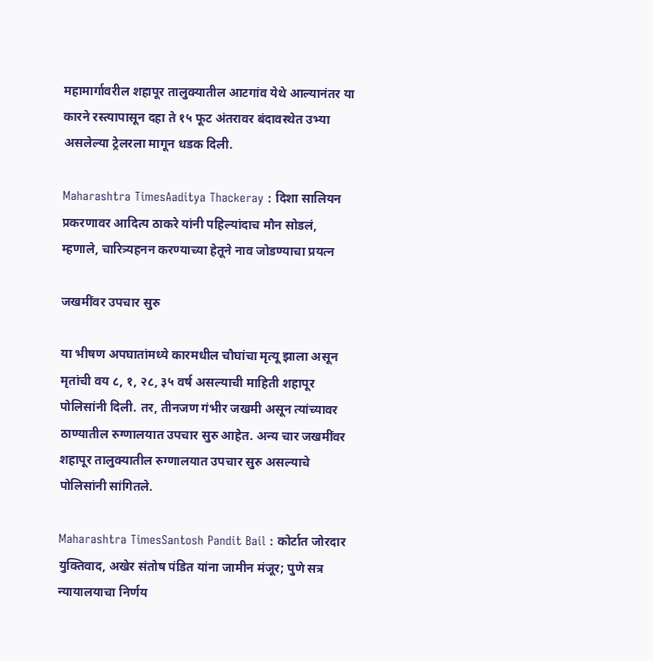महामार्गावरील शहापूर तालुक्यातील आटगांव येथे आल्यानंतर या कारने रस्त्यापासून दहा ते १५ फूट अंतरावर बंदावस्थेत उभ्या असलेल्या ट्रेलरला मागून धडक दिली.

Maharashtra TimesAaditya Thackeray : दिशा सालियन प्रकरणावर आदित्य ठाकरे यांनी पहिल्यांदाच मौन सोडलं, म्हणाले, चारित्र्यहनन करण्याच्या हेतूने नाव जोडण्याचा प्रयत्न

जखमींवर उपचार सुरु

या भीषण अपघातांमध्ये कारमधील चौघांचा मृत्यू झाला असून मृतांची वय ८, १, २८, ३५ वर्ष असल्याची माहिती शहापूर पोलिसांनी दिली. तर, तीनजण गंभीर जखमी असून त्यांच्यावर ठाण्यातील रुग्णालयात उपचार सुरु आहेत. अन्य चार जखमींवर शहापूर तालुक्यातील रुग्णालयात उपचार सुरु असल्याचे पोलिसांनी सांगितले.

Maharashtra TimesSantosh Pandit Bail : कोर्टात जोरदार युक्तिवाद, अखेर संतोष पंडित यांना जामीन मंजूर; पुणे सत्र न्यायालयाचा निर्णय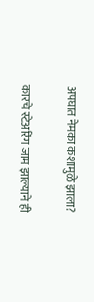अपघात नेमका कशामुळे झाला?

कारचे स्टेअरिंग जाम झाल्याने ही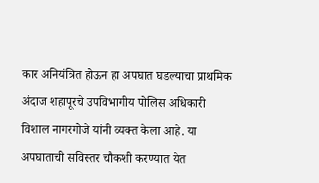कार अनियंत्रित होऊन हा अपघात घडल्याचा प्राथमिक अंदाज शहापूरचे उपविभागीय पोलिस अधिकारी विशाल नागरगोजे यांनी व्यक्त केला आहे. या अपघाताची सविस्तर चौकशी करण्यात येत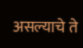असल्याचे ते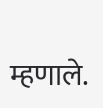म्हणाले.